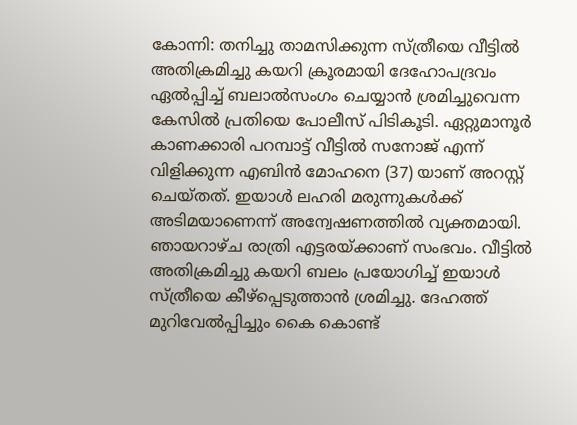കോന്നി: തനിച്ചു താമസിക്കുന്ന സ്ത്രീയെ വീട്ടിൽ അതിക്രമിച്ചു കയറി ക്രൂരമായി ദേഹോപദ്രവം ഏൽപ്പിച്ച് ബലാൽസംഗം ചെയ്യാൻ ശ്രമിച്ചുവെന്ന കേസിൽ പ്രതിയെ പോലീസ് പിടികൂടി. ഏറ്റുമാനൂർ കാണക്കാരി പറമ്പാട്ട് വീട്ടിൽ സനോജ് എന്ന് വിളിക്കുന്ന എബിൻ മോഹനെ (37) യാണ് അറസ്റ്റ് ചെയ്തത്. ഇയാൾ ലഹരി മരുന്നുകൾക്ക് അടിമയാണെന്ന് അന്വേഷണത്തിൽ വ്യക്തമായി. ഞായറാഴ്ച രാത്രി എട്ടരയ്ക്കാണ് സംഭവം. വീട്ടിൽ അതിക്രമിച്ചു കയറി ബലം പ്രയോഗിച്ച് ഇയാൾ സ്ത്രീയെ കീഴ്പ്പെടുത്താൻ ശ്രമിച്ചു. ദേഹത്ത് മുറിവേൽപ്പിച്ചും കൈ കൊണ്ട്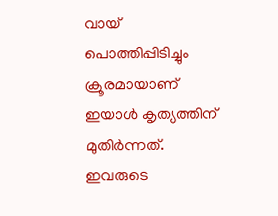വായ് പൊത്തിപ്പിടിച്ചും ക്രൂരമായാണ് ഇയാൾ കൃത്യത്തിന് മുതിർന്നത്. ഇവരുടെ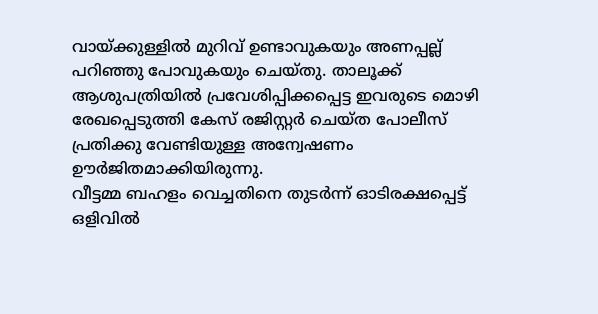വായ്ക്കുള്ളിൽ മുറിവ് ഉണ്ടാവുകയും അണപ്പല്ല് പറിഞ്ഞു പോവുകയും ചെയ്തു. താലൂക്ക് ആശുപത്രിയിൽ പ്രവേശിപ്പിക്കപ്പെട്ട ഇവരുടെ മൊഴി രേഖപ്പെടുത്തി കേസ് രജിസ്റ്റർ ചെയ്ത പോലീസ് പ്രതിക്കു വേണ്ടിയുള്ള അന്വേഷണം ഊർജിതമാക്കിയിരുന്നു.
വീട്ടമ്മ ബഹളം വെച്ചതിനെ തുടർന്ന് ഓടിരക്ഷപ്പെട്ട് ഒളിവിൽ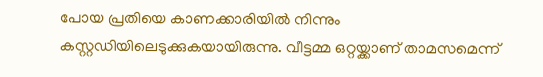പോയ പ്രതിയെ കാണക്കാരിയിൽ നിന്നും കസ്റ്റഡിയിലെടുക്കുകയായിരുന്നു. വീട്ടമ്മ ഒറ്റയ്ക്കാണ് താമസമെന്ന്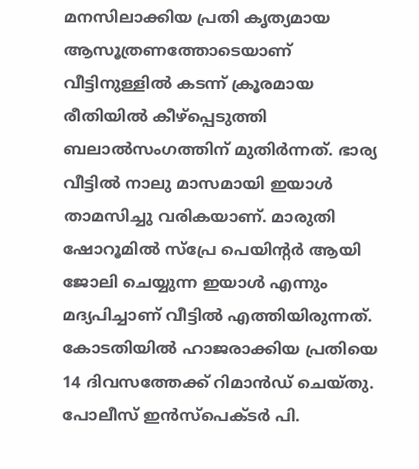മനസിലാക്കിയ പ്രതി കൃത്യമായ ആസൂത്രണത്തോടെയാണ് വീട്ടിനുള്ളിൽ കടന്ന് ക്രൂരമായ രീതിയിൽ കീഴ്പ്പെടുത്തി ബലാൽസംഗത്തിന് മുതിർന്നത്. ഭാര്യ വീട്ടിൽ നാലു മാസമായി ഇയാൾ താമസിച്ചു വരികയാണ്. മാരുതി ഷോറൂമിൽ സ്പ്രേ പെയിന്റർ ആയി ജോലി ചെയ്യുന്ന ഇയാൾ എന്നും മദ്യപിച്ചാണ് വീട്ടിൽ എത്തിയിരുന്നത്. കോടതിയിൽ ഹാജരാക്കിയ പ്രതിയെ 14 ദിവസത്തേക്ക് റിമാൻഡ് ചെയ്തു. പോലീസ് ഇൻസ്പെക്ടർ പി.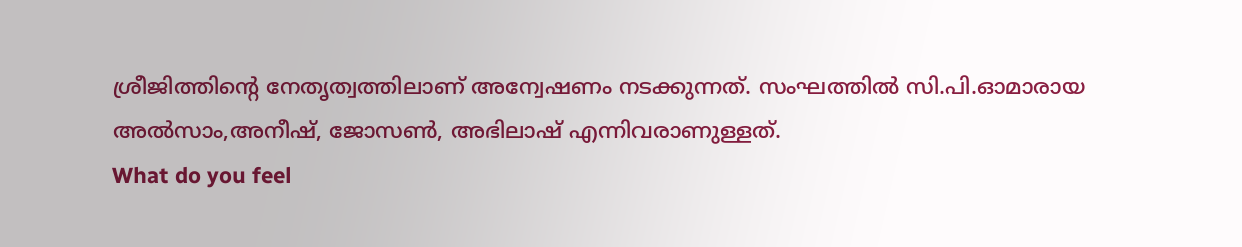ശ്രീജിത്തിന്റെ നേതൃത്വത്തിലാണ് അന്വേഷണം നടക്കുന്നത്. സംഘത്തിൽ സി.പി.ഓമാരായ അൽസാം,അനീഷ്, ജോസൺ, അഭിലാഷ് എന്നിവരാണുള്ളത്.
What do you feel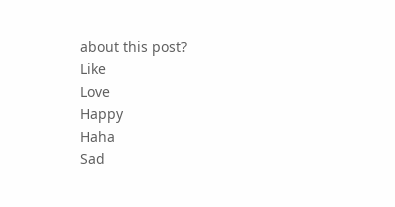about this post?
Like
Love
Happy
Haha
Sad